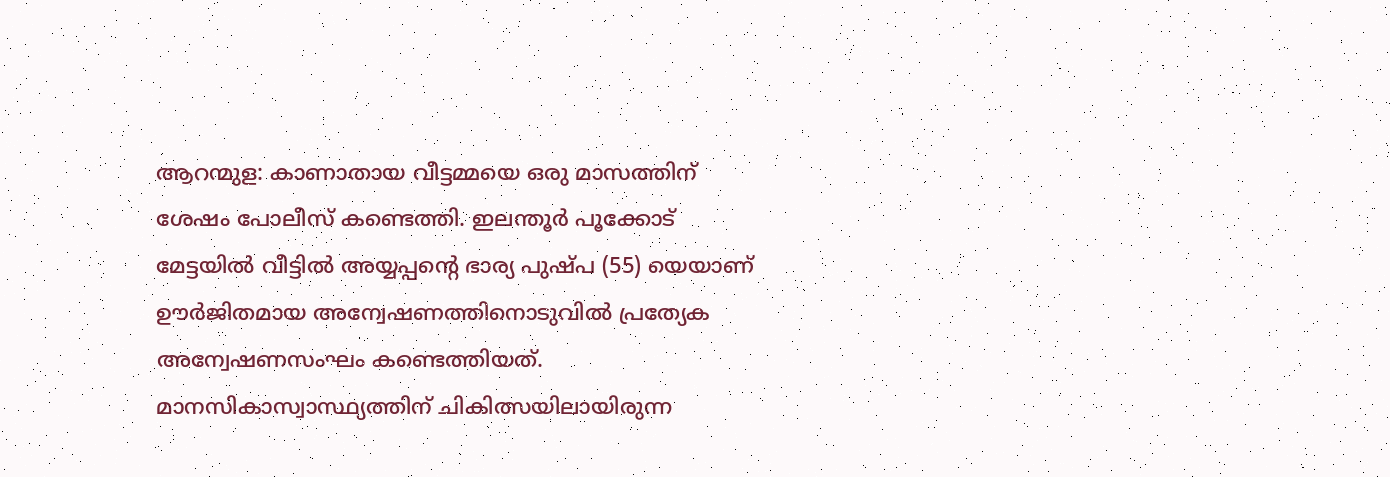ആറന്മുള: കാണാതായ വീട്ടമ്മയെ ഒരു മാസത്തിന് ശേഷം പോലീസ് കണ്ടെത്തി. ഇലന്തൂർ പൂക്കോട് മേട്ടയിൽ വീട്ടിൽ അയ്യപ്പന്റെ ഭാര്യ പുഷ്പ (55) യെയാണ് ഊർജിതമായ അന്വേഷണത്തിനൊടുവിൽ പ്രത്യേക അന്വേഷണസംഘം കണ്ടെത്തിയത്. മാനസികാസ്വാസ്ഥ്യത്തിന് ചികിത്സയിലായിരുന്ന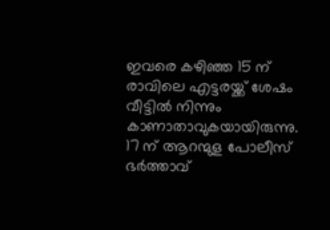ഇവരെ കഴിഞ്ഞ 15 ന് രാവിലെ എട്ടരയ്ക്ക് ശേഷം വീട്ടിൽ നിന്നും കാണാതാവുകയായിരുന്നു. 17 ന് ആറന്മുള പോലീസ് ഭർത്താവ്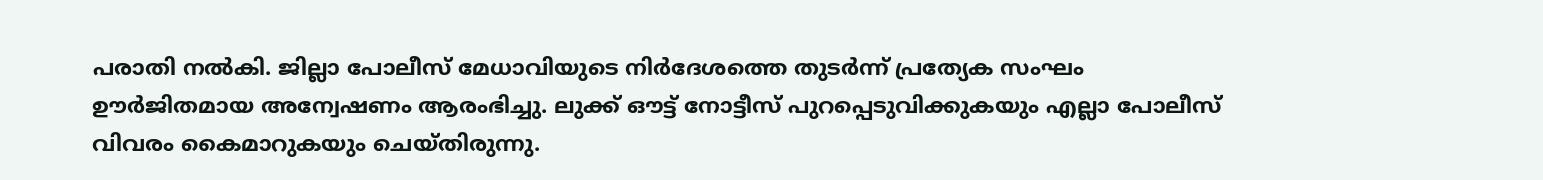പരാതി നൽകി. ജില്ലാ പോലീസ് മേധാവിയുടെ നിർദേശത്തെ തുടർന്ന് പ്രത്യേക സംഘം ഊർജിതമായ അന്വേഷണം ആരംഭിച്ചു. ലുക്ക് ഔട്ട് നോട്ടീസ് പുറപ്പെടുവിക്കുകയും എല്ലാ പോലീസ് വിവരം കൈമാറുകയും ചെയ്തിരുന്നു.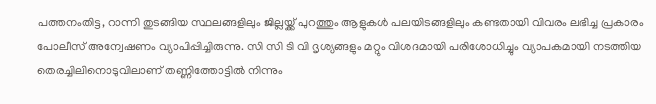പത്തനംതിട്ട, റാന്നി തുടങ്ങിയ സ്ഥലങ്ങളിലും ജില്ലയ്ക്ക് പുറത്തും ആളുകൾ പലയിടങ്ങളിലും കണ്ടതായി വിവരം ലഭിച്ച പ്രകാരം പോലീസ് അന്വേഷണം വ്യാപിപ്പിച്ചിരുന്നു. സി സി ടി വി ദൃശ്യങ്ങളും മറ്റും വിശദമായി പരിശോധിച്ചും വ്യാപകമായി നടത്തിയ തെരച്ചിലിനൊടുവിലാണ് തണ്ണിത്തോട്ടിൽ നിന്നും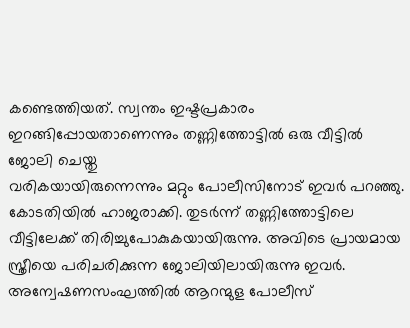കണ്ടെത്തിയത്. സ്വന്തം ഇഷ്ടപ്രകാരം ഇറങ്ങിപ്പോയതാണെന്നും തണ്ണിത്തോട്ടിൽ ഒരു വീട്ടിൽ ജോലി ചെയ്തു
വരികയായിരുന്നെന്നും മറ്റും പോലീസിനോട് ഇവർ പറഞ്ഞു. കോടതിയിൽ ഹാജരാക്കി. തുടർന്ന് തണ്ണിത്തോട്ടിലെ വീട്ടിലേക്ക് തിരിച്ചുപോകുകയായിരുന്നു. അവിടെ പ്രായമായ സ്ത്രീയെ പരിചരിക്കുന്ന ജോലിയിലായിരുന്നു ഇവർ. അന്വേഷണസംഘത്തിൽ ആറന്മുള പോലീസ്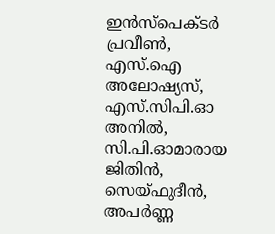ഇൻസ്പെക്ടർ പ്രവീൺ, എസ്.ഐ അലോഷ്യസ്, എസ്.സിപി.ഓ അനിൽ, സി.പി.ഓമാരായ ജിതിൻ, സെയ്ഫുദീൻ, അപർണ്ണ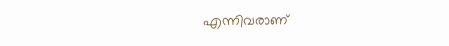എന്നിവരാണ്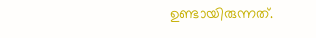ഉണ്ടായിരുന്നത്.